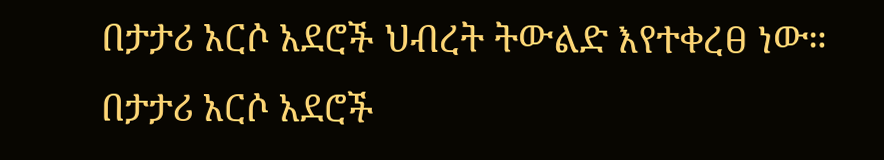በታታሪ አርሶ አደሮች ህብረት ትውልድ እየተቀረፀ ነው።
በታታሪ አርሶ አደሮች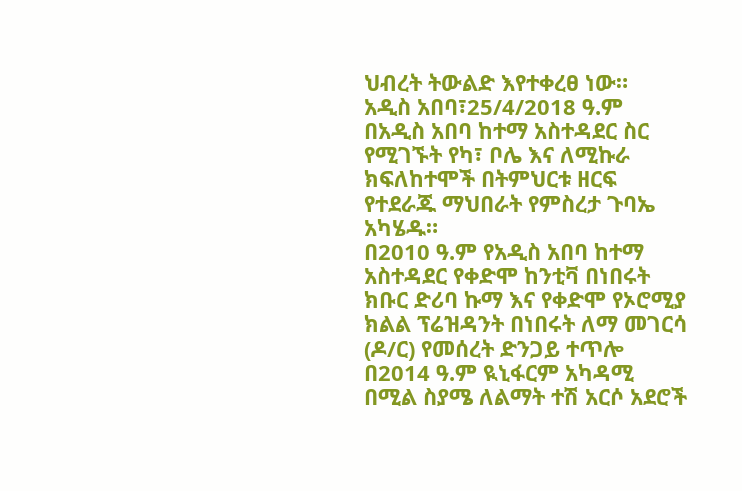ህብረት ትውልድ እየተቀረፀ ነው።
አዲስ አበባ፣25/4/2018 ዓ.ም
በአዲስ አበባ ከተማ አስተዳደር ስር የሚገኙት የካ፣ ቦሌ እና ለሚኩራ ክፍለከተሞች በትምህርቱ ዘርፍ የተደራጁ ማህበራት የምስረታ ጉባኤ አካሄዱ።
በ2010 ዓ.ም የአዲስ አበባ ከተማ አስተዳደር የቀድሞ ከንቲቫ በነበሩት ክቡር ድሪባ ኩማ እና የቀድሞ የኦሮሚያ ክልል ፕሬዝዳንት በነበሩት ለማ መገርሳ (ዶ/ር) የመሰረት ድንጋይ ተጥሎ በ2014 ዓ.ም ዪኒፋርም አካዳሚ በሚል ስያሜ ለልማት ተሽ አርሶ አደሮች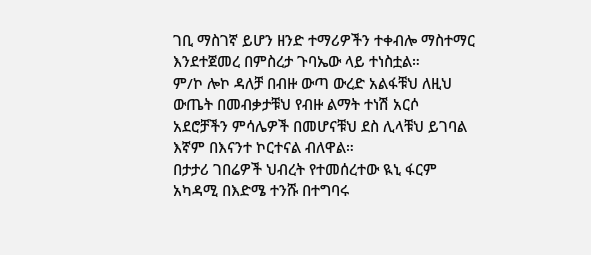ገቢ ማስገኛ ይሆን ዘንድ ተማሪዎችን ተቀብሎ ማስተማር እንደተጀመረ በምስረታ ጉባኤው ላይ ተነስቷል።
ም/ኮ ሎኮ ዳለቻ በብዙ ውጣ ውረድ አልፋቹህ ለዚህ ውጤት በመብቃታቹህ የብዙ ልማት ተነሽ አርሶ አደሮቻችን ምሳሌዎች በመሆናቹህ ደስ ሊላቹህ ይገባል እኛም በእናንተ ኮርተናል ብለዋል።
በታታሪ ገበሬዎች ህብረት የተመሰረተው ዪኒ ፋርም አካዳሚ በእድሜ ተንሹ በተግባሩ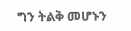ግን ትልቅ መሆኑን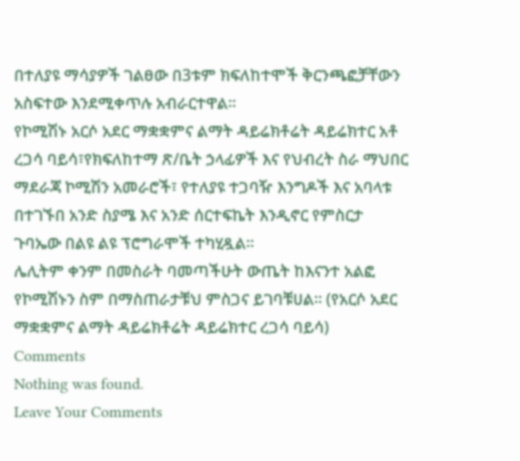በተለያዩ ማሳያዎች ገልፀው በ3ቱም ክፍለከተሞች ቅርንጫፎቻቸውን አስፍተው እንደሚቀጥሉ አብራርተዋል።
የኮሚሽኑ አርሶ አደር ማቋቋምና ልማት ዳይሬክቶሬት ዳይሬክተር አቶ ረጋሳ ባይሳ፣የክፍለከተማ ጽ/ቤት ኃላፊዎች እና የህብረት ስራ ማህበር ማደራጃ ኮሚሽን አመራሮች፣ የተለያዩ ተጋባዥ እንግዶች እና አባላቱ በተገኙበ አንድ ስያሜ እና አንድ ሰርተፍኬት እንዲኖር የምስርታ ጉባኤው በልዩ ልዩ ፕሮግራሞች ተካሂዷል።
ሌሊትም ቀንም በመስራት ባመጣችሁት ውጤት ከእናንተ አልፎ የኮሚሽኑን ስም በማስጠራታቹህ ምስጋና ይገባቹሀል። (የአርሶ አደር ማቋቋምና ልማት ዳይሬክቶሬት ዳይሬክተር ረጋሳ ባይሳ)
Comments
Nothing was found.
Leave Your Comments